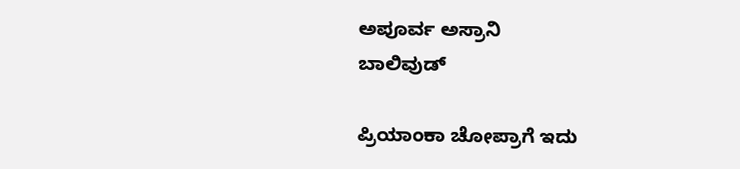ಅಪೂರ್ವ ಅಸ್ರಾನಿ
ಬಾಲಿವುಡ್

ಪ್ರಿಯಾಂಕಾ ಚೋಪ್ರಾಗೆ ಇದು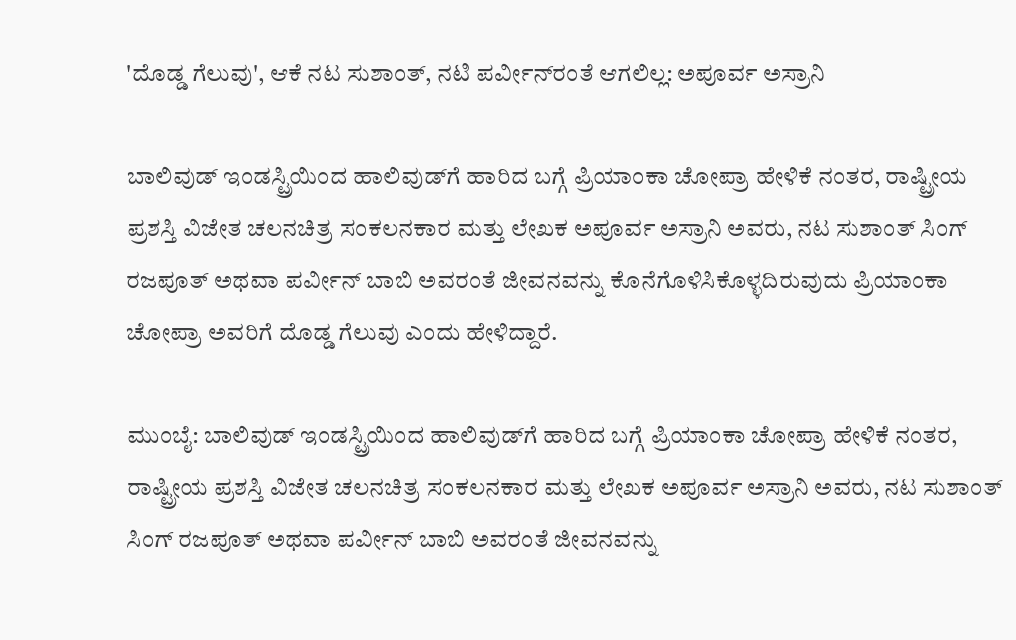'ದೊಡ್ಡ ಗೆಲುವು', ಆಕೆ ನಟ ಸುಶಾಂತ್, ನಟಿ ಪರ್ವೀನ್‌‌ರಂತೆ ಆಗಲಿಲ್ಲ: ಅಪೂರ್ವ ಅಸ್ರಾನಿ

ಬಾಲಿವುಡ್ ಇಂಡಸ್ಟ್ರಿಯಿಂದ ಹಾಲಿವುಡ್‌ಗೆ ಹಾರಿದ ಬಗ್ಗೆ ಪ್ರಿಯಾಂಕಾ ಚೋಪ್ರಾ ಹೇಳಿಕೆ ನಂತರ, ರಾಷ್ಟ್ರೀಯ ಪ್ರಶಸ್ತಿ ವಿಜೇತ ಚಲನಚಿತ್ರ ಸಂಕಲನಕಾರ ಮತ್ತು ಲೇಖಕ ಅಪೂರ್ವ ಅಸ್ರಾನಿ ಅವರು, ನಟ ಸುಶಾಂತ್ ಸಿಂಗ್ ರಜಪೂತ್ ಅಥವಾ ಪರ್ವೀನ್ ಬಾಬಿ ಅವರಂತೆ ಜೀವನವನ್ನು ಕೊನೆಗೊಳಿಸಿಕೊಳ್ಳದಿರುವುದು ಪ್ರಿಯಾಂಕಾ ಚೋಪ್ರಾ ಅವರಿಗೆ ದೊಡ್ಡ ಗೆಲುವು ಎಂದು ಹೇಳಿದ್ದಾರೆ.

ಮುಂಬೈ: ಬಾಲಿವುಡ್ ಇಂಡಸ್ಟ್ರಿಯಿಂದ ಹಾಲಿವುಡ್‌ಗೆ ಹಾರಿದ ಬಗ್ಗೆ ಪ್ರಿಯಾಂಕಾ ಚೋಪ್ರಾ ಹೇಳಿಕೆ ನಂತರ, ರಾಷ್ಟ್ರೀಯ ಪ್ರಶಸ್ತಿ ವಿಜೇತ ಚಲನಚಿತ್ರ ಸಂಕಲನಕಾರ ಮತ್ತು ಲೇಖಕ ಅಪೂರ್ವ ಅಸ್ರಾನಿ ಅವರು, ನಟ ಸುಶಾಂತ್ ಸಿಂಗ್ ರಜಪೂತ್ ಅಥವಾ ಪರ್ವೀನ್ ಬಾಬಿ ಅವರಂತೆ ಜೀವನವನ್ನು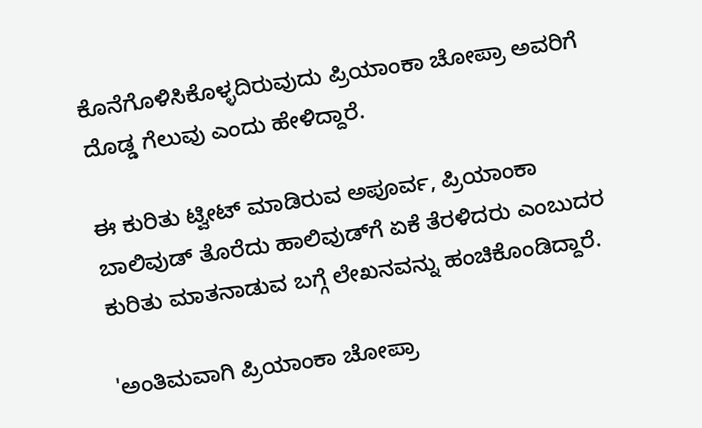ಕೊನೆಗೊಳಿಸಿಕೊಳ್ಳದಿರುವುದು ಪ್ರಿಯಾಂಕಾ ಚೋಪ್ರಾ ಅವರಿಗೆ ದೊಡ್ಡ ಗೆಲುವು ಎಂದು ಹೇಳಿದ್ದಾರೆ.

ಈ ಕುರಿತು ಟ್ವೀಟ್ ಮಾಡಿರುವ ಅಪೂರ್ವ, ಪ್ರಿಯಾಂಕಾ ಬಾಲಿವುಡ್‌ ತೊರೆದು ಹಾಲಿವುಡ್‌ಗೆ ಏಕೆ ತೆರಳಿದರು ಎಂಬುದರ ಕುರಿತು ಮಾತನಾಡುವ ಬಗ್ಗೆ ಲೇಖನವನ್ನು ಹಂಚಿಕೊಂಡಿದ್ದಾರೆ.

'ಅಂತಿಮವಾಗಿ ಪ್ರಿಯಾಂಕಾ ಚೋಪ್ರಾ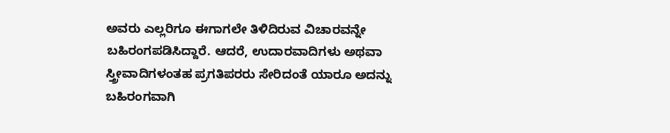ಅವರು ಎಲ್ಲರಿಗೂ ಈಗಾಗಲೇ ತಿಳಿದಿರುವ ವಿಚಾರವನ್ನೇ ಬಹಿರಂಗಪಡಿಸಿದ್ದಾರೆ. ಆದರೆ, ಉದಾರವಾದಿಗಳು ಅಥವಾ ಸ್ತ್ರೀವಾದಿಗಳಂತಹ ಪ್ರಗತಿಪರರು ಸೇರಿದಂತೆ ಯಾರೂ ಅದನ್ನು ಬಹಿರಂಗವಾಗಿ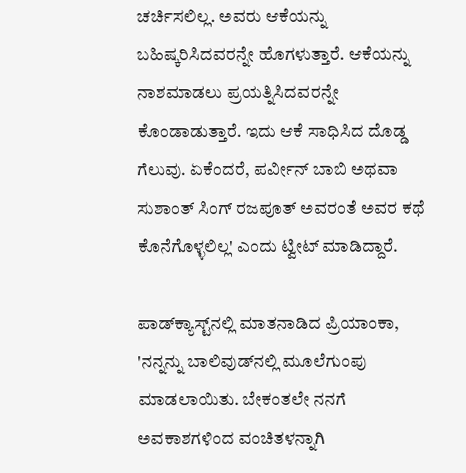ಚರ್ಚಿಸಲಿಲ್ಲ. ಅವರು ಆಕೆಯನ್ನು ಬಹಿಷ್ಕರಿಸಿದವರನ್ನೇ ಹೊಗಳುತ್ತಾರೆ. ಆಕೆಯನ್ನು ನಾಶಮಾಡಲು ಪ್ರಯತ್ನಿಸಿದವರನ್ನೇ ಕೊಂಡಾಡುತ್ತಾರೆ. ಇದು ಆಕೆ ಸಾಧಿಸಿದ ದೊಡ್ಡ ಗೆಲುವು. ಏಕೆಂದರೆ, ಪರ್ವೀನ್ ಬಾಬಿ ಅಥವಾ ಸುಶಾಂತ್ ಸಿಂಗ್ ರಜಪೂತ್ ಅವರಂತೆ ಅವರ ಕಥೆ ಕೊನೆಗೊಳ್ಳಲಿಲ್ಲ' ಎಂದು ಟ್ವೀಟ್ ಮಾಡಿದ್ದಾರೆ.

ಪಾಡ್‌ಕ್ಯಾಸ್ಟ್‌ನಲ್ಲಿ ಮಾತನಾಡಿದ ಪ್ರಿಯಾಂಕಾ, 'ನನ್ನನ್ನು ಬಾಲಿವುಡ್‌ನಲ್ಲಿ ಮೂಲೆಗುಂಪು ಮಾಡಲಾಯಿತು. ಬೇಕಂತಲೇ ನನಗೆ ಅವಕಾಶಗಳಿಂದ ವಂಚಿತಳನ್ನಾಗಿ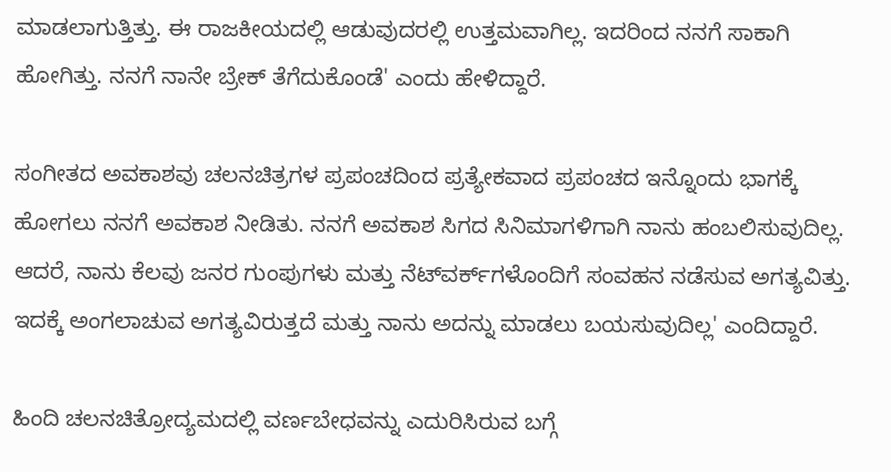ಮಾಡಲಾಗುತ್ತಿತ್ತು. ಈ ರಾಜಕೀಯದಲ್ಲಿ ಆಡುವುದರಲ್ಲಿ ಉತ್ತಮವಾಗಿಲ್ಲ. ಇದರಿಂದ ನನಗೆ ಸಾಕಾಗಿ ಹೋಗಿತ್ತು. ನನಗೆ ನಾನೇ ಬ್ರೇಕ್ ತೆಗೆದುಕೊಂಡೆ' ಎಂದು ಹೇಳಿದ್ದಾರೆ.

ಸಂಗೀತದ ಅವಕಾಶವು ಚಲನಚಿತ್ರಗಳ ಪ್ರಪಂಚದಿಂದ ಪ್ರತ್ಯೇಕವಾದ ಪ್ರಪಂಚದ ಇನ್ನೊಂದು ಭಾಗಕ್ಕೆ ಹೋಗಲು ನನಗೆ ಅವಕಾಶ ನೀಡಿತು. ನನಗೆ ಅವಕಾಶ ಸಿಗದ ಸಿನಿಮಾಗಳಿಗಾಗಿ ನಾನು ಹಂಬಲಿಸುವುದಿಲ್ಲ. ಆದರೆ, ನಾನು ಕೆಲವು ಜನರ ಗುಂಪುಗಳು ಮತ್ತು ನೆಟ್‌ವರ್ಕ್‌ಗಳೊಂದಿಗೆ ಸಂವಹನ ನಡೆಸುವ ಅಗತ್ಯವಿತ್ತು. ಇದಕ್ಕೆ ಅಂಗಲಾಚುವ ಅಗತ್ಯವಿರುತ್ತದೆ ಮತ್ತು ನಾನು ಅದನ್ನು ಮಾಡಲು ಬಯಸುವುದಿಲ್ಲ' ಎಂದಿದ್ದಾರೆ.

ಹಿಂದಿ ಚಲನಚಿತ್ರೋದ್ಯಮದಲ್ಲಿ ವರ್ಣಬೇಧವನ್ನು ಎದುರಿಸಿರುವ ಬಗ್ಗೆ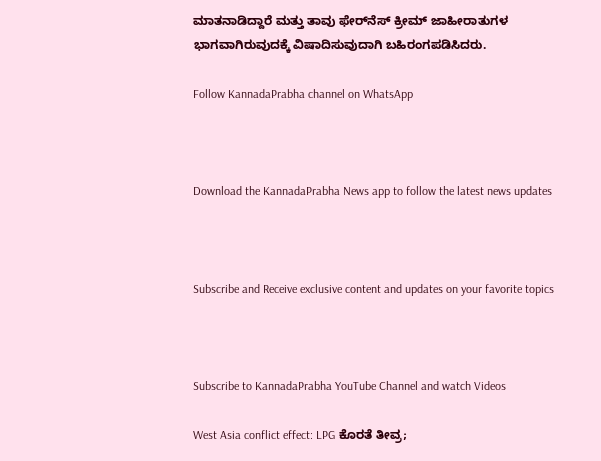ಮಾತನಾಡಿದ್ದಾರೆ ಮತ್ತು ತಾವು ಫೇರ್‌ನೆಸ್ ಕ್ರೀಮ್ ಜಾಹೀರಾತುಗಳ ಭಾಗವಾಗಿರುವುದಕ್ಕೆ ವಿಷಾದಿಸುವುದಾಗಿ ಬಹಿರಂಗಪಡಿಸಿದರು.

Follow KannadaPrabha channel on WhatsApp



Download the KannadaPrabha News app to follow the latest news updates



Subscribe and Receive exclusive content and updates on your favorite topics



Subscribe to KannadaPrabha YouTube Channel and watch Videos

West Asia conflict effect: LPG ಕೊರತೆ ತೀವ್ರ;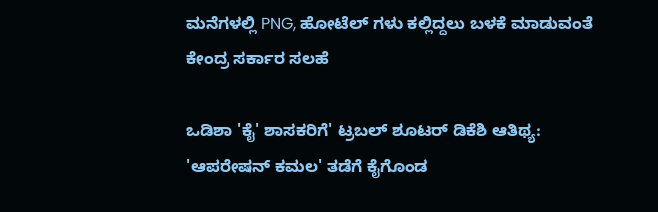ಮನೆಗಳಲ್ಲಿ PNG, ಹೋಟೆಲ್ ಗಳು ಕಲ್ಲಿದ್ದಲು ಬಳಕೆ ಮಾಡುವಂತೆ ಕೇಂದ್ರ ಸರ್ಕಾರ ಸಲಹೆ

ಒಡಿಶಾ 'ಕೈ' ಶಾಸಕರಿಗೆ' ಟ್ರಬಲ್ ಶೂಟರ್ ಡಿಕೆಶಿ ಆತಿಥ್ಯ: 'ಆಪರೇಷನ್ ಕಮಲ' ತಡೆಗೆ ಕೈಗೊಂಡ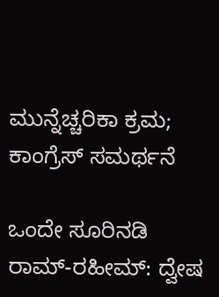ಮುನ್ನೆಚ್ಚರಿಕಾ ಕ್ರಮ; ಕಾಂಗ್ರೆಸ್ ಸಮರ್ಥನೆ

ಒಂದೇ ಸೂರಿನಡಿ ರಾಮ್-ರಹೀಮ್: ದ್ವೇಷ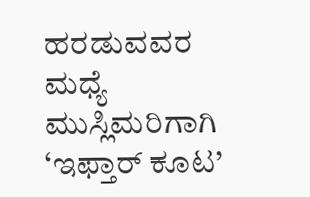ಹರಡುವವರ ಮಧ್ಯೆ ಮುಸ್ಲಿಮರಿಗಾಗಿ ‘ಇಫ್ತಾರ್ ಕೂಟ’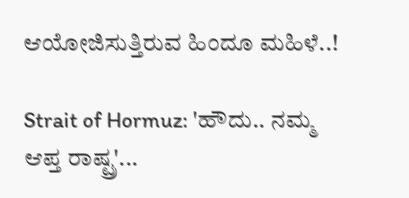ಆಯೋಜಿಸುತ್ತಿರುವ ಹಿಂದೂ ಮಹಿಳೆ..!

Strait of Hormuz: 'ಹೌದು.. ನಮ್ಮ ಆಪ್ತ ರಾಷ್ಟ್ರ'...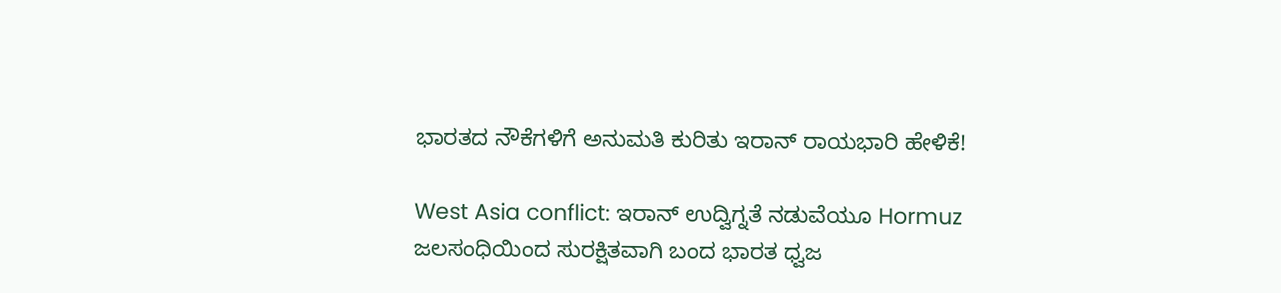ಭಾರತದ ನೌಕೆಗಳಿಗೆ ಅನುಮತಿ ಕುರಿತು ಇರಾನ್ ರಾಯಭಾರಿ ಹೇಳಿಕೆ!

West Asia conflict: ಇರಾನ್ ಉದ್ವಿಗ್ನತೆ ನಡುವೆಯೂ Hormuz ಜಲಸಂಧಿಯಿಂದ ಸುರಕ್ಷಿತವಾಗಿ ಬಂದ ಭಾರತ ಧ್ವಜ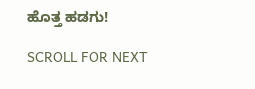ಹೊತ್ತ ಹಡಗು!

SCROLL FOR NEXT